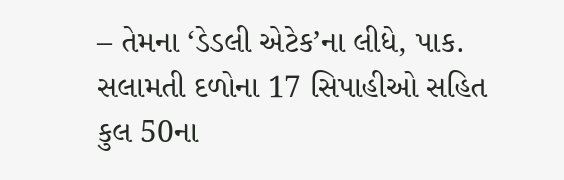– તેમના ‘ડેડલી એટેક’ના લીધે, પાક. સલામતી દળોના 17 સિપાહીઓ સહિત કુલ 50ના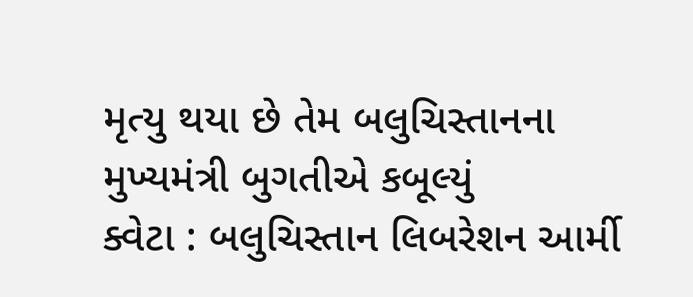મૃત્યુ થયા છે તેમ બલુચિસ્તાનના મુખ્યમંત્રી બુગતીએ કબૂલ્યું
ક્વેટા : બલુચિસ્તાન લિબરેશન આર્મી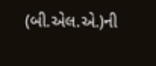(બી.એલ.એ.)ની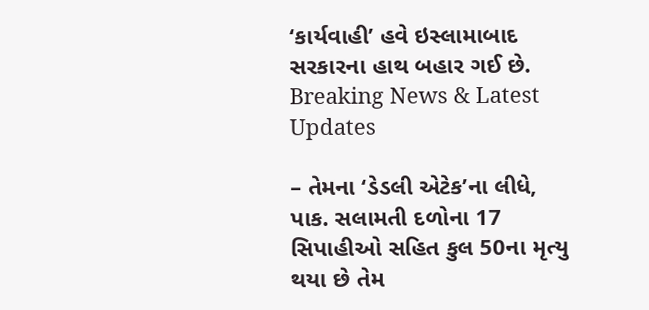‘કાર્યવાહી’ હવે ઇસ્લામાબાદ સરકારના હાથ બહાર ગઈ છે.
Breaking News & Latest Updates

– તેમના ‘ડેડલી એટેક’ના લીધે, પાક. સલામતી દળોના 17 સિપાહીઓ સહિત કુલ 50ના મૃત્યુ થયા છે તેમ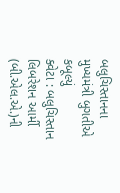બલુચિસ્તાનના મુખ્યમંત્રી બુગતીએ કબૂલ્યું
ક્વેટા : બલુચિસ્તાન લિબરેશન આર્મી (બી.એલ.એ.)ની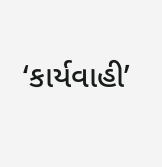‘કાર્યવાહી’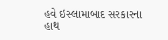હવે ઇસ્લામાબાદ સરકારના હાથ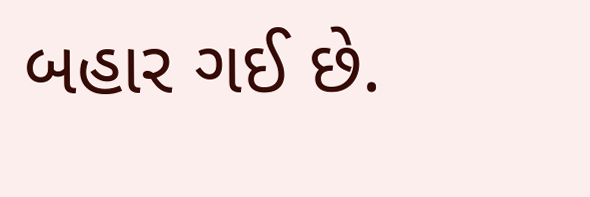બહાર ગઈ છે.